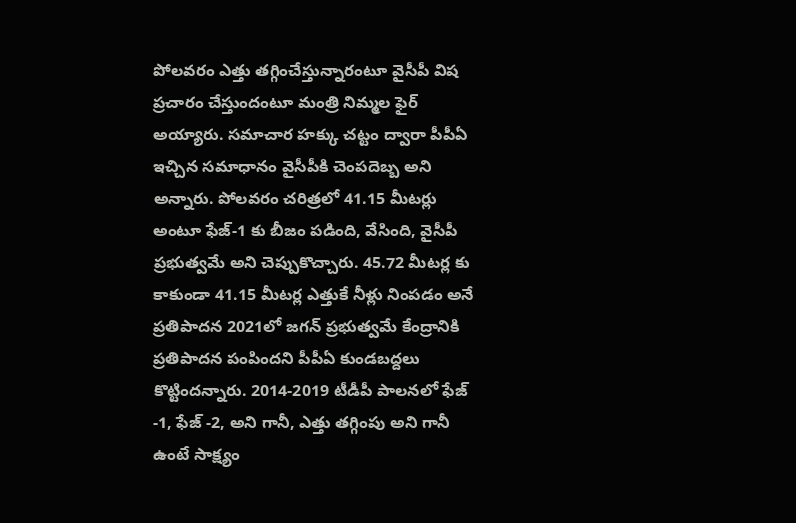పోలవరం ఎత్తు తగ్గించేస్తున్నారంటూ వైసీపీ విష ప్రచారం చేస్తుందంటూ మంత్రి నిమ్మల ఫైర్ అయ్యారు. సమాచార హక్కు చట్టం ద్వారా పీపీఏ ఇచ్చిన సమాధానం వైసీపీకి చెంపదెబ్బ అని అన్నారు. పోలవరం చరిత్రలో 41.15 మీటర్లు అంటూ ఫేజ్-1 కు బీజం పడింది, వేసింది, వైసీపీ ప్రభుత్వమే అని చెప్పుకొచ్చారు. 45.72 మీటర్ల కు కాకుండా 41.15 మీటర్ల ఎత్తుకే నీళ్లు నింపడం అనే ప్రతిపాదన 2021లో జగన్ ప్రభుత్వమే కేంద్రానికి ప్రతిపాదన పంపిందని పీపీఏ కుండబద్దలు కొట్టిందన్నారు. 2014-2019 టీడీపీ పాలనలో ఫేజ్ -1, ఫేజ్ -2, అని గానీ, ఎత్తు తగ్గింపు అని గానీ ఉంటే సాక్ష్యం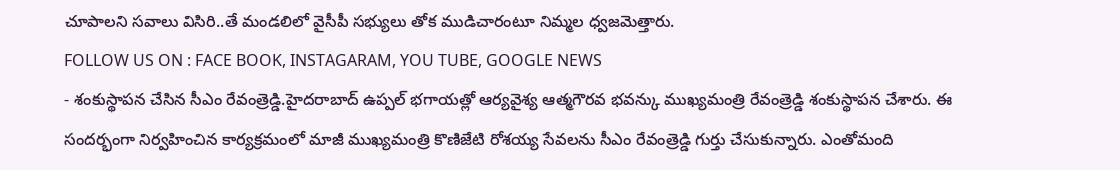చూపాలని సవాలు విసిరి..తే మండలిలో వైసీపీ సభ్యులు తోక ముడిచారంటూ నిమ్మల ధ్వజమెత్తారు.
FOLLOW US ON : FACE BOOK, INSTAGARAM, YOU TUBE, GOOGLE NEWS
- శంకుస్థాపన చేసిన సీఎం రేవంత్రెడ్డి.హైదరాబాద్ ఉప్పల్ భగాయత్లో ఆర్యవైశ్య ఆత్మగౌరవ భవన్కు ముఖ్యమంత్రి రేవంత్రెడ్డి శంకుస్థాపన చేశారు. ఈ సందర్భంగా నిర్వహించిన కార్యక్రమంలో మాజీ ముఖ్యమంత్రి కొణిజేటి రోశయ్య సేవలను సీఎం రేవంత్రెడ్డి గుర్తు చేసుకున్నారు. ఎంతోమంది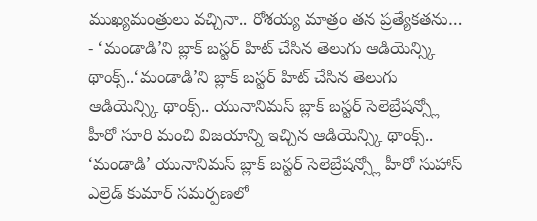ముఖ్యమంత్రులు వచ్చినా.. రోశయ్య మాత్రం తన ప్రత్యేకతను…
- ‘మండాడి’ని బ్లాక్ బస్టర్ హిట్ చేసిన తెలుగు ఆడియెన్స్కి థాంక్స్..‘మండాడి’ని బ్లాక్ బస్టర్ హిట్ చేసిన తెలుగు ఆడియెన్స్కి థాంక్స్.. యునానిమస్ బ్లాక్ బస్టర్ సెలెబ్రేషన్స్లో హీరో సూరి మంచి విజయాన్ని ఇచ్చిన ఆడియెన్స్కి థాంక్స్.. ‘మండాడి’ యునానిమస్ బ్లాక్ బస్టర్ సెలెబ్రేషన్స్లో హీరో సుహాస్ ఎల్రెడ్ కుమార్ సమర్పణలో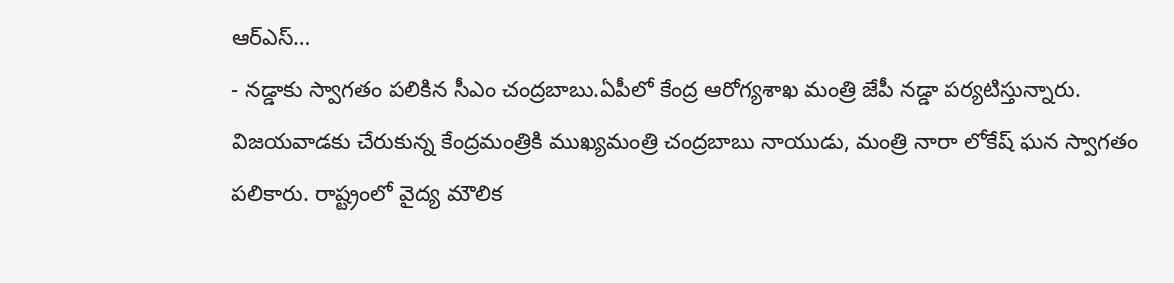ఆర్ఎస్…
- నడ్డాకు స్వాగతం పలికిన సీఎం చంద్రబాబు.ఏపీలో కేంద్ర ఆరోగ్యశాఖ మంత్రి జేపీ నడ్డా పర్యటిస్తున్నారు. విజయవాడకు చేరుకున్న కేంద్రమంత్రికి ముఖ్యమంత్రి చంద్రబాబు నాయుడు, మంత్రి నారా లోకేష్ ఘన స్వాగతం పలికారు. రాష్ట్రంలో వైద్య మౌలిక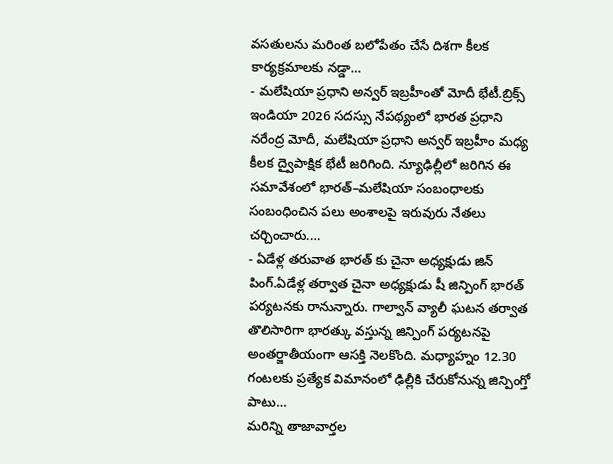వసతులను మరింత బలోపేతం చేసే దిశగా కీలక కార్యక్రమాలకు నడ్డా…
- మలేషియా ప్రధాని అన్వర్ ఇబ్రహీంతో మోదీ భేటీ.బ్రిక్స్ ఇండియా 2026 సదస్సు నేపథ్యంలో భారత ప్రధాని నరేంద్ర మోదీ, మలేషియా ప్రధాని అన్వర్ ఇబ్రహీం మధ్య కీలక ద్వైపాక్షిక భేటీ జరిగింది. న్యూఢిల్లీలో జరిగిన ఈ సమావేశంలో భారత్–మలేషియా సంబంధాలకు సంబంధించిన పలు అంశాలపై ఇరువురు నేతలు చర్చించారు.…
- ఏడేళ్ల తరువాత భారత్ కు చైనా అధ్యక్షుడు జిన్ పింగ్.ఏడేళ్ల తర్వాత చైనా అధ్యక్షుడు షీ జిన్పింగ్ భారత్ పర్యటనకు రానున్నారు. గాల్వాన్ వ్యాలీ ఘటన తర్వాత తొలిసారిగా భారత్కు వస్తున్న జిన్పింగ్ పర్యటనపై అంతర్జాతీయంగా ఆసక్తి నెలకొంది. మధ్యాహ్నం 12.30 గంటలకు ప్రత్యేక విమానంలో ఢిల్లీకి చేరుకోనున్న జిన్పింగ్తో పాటు…
మరిన్ని తాజావార్తల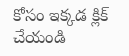కోసం ఇక్కడ క్లిక్ చేయండి